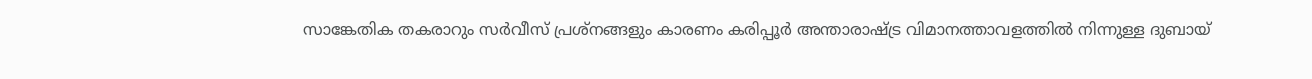സാങ്കേതിക തകരാറും സർവീസ് പ്രശ്നങ്ങളും കാരണം കരിപ്പൂർ അന്താരാഷ്ട്ര വിമാനത്താവളത്തിൽ നിന്നുള്ള ദുബായ്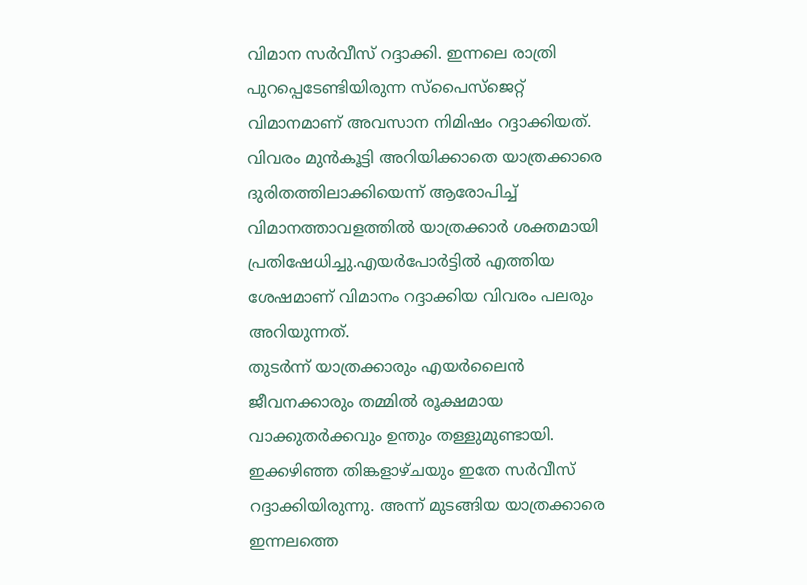വിമാന സർവീസ് റദ്ദാക്കി. ഇന്നലെ രാത്രി പുറപ്പെടേണ്ടിയിരുന്ന സ്പൈസ്ജെറ്റ് വിമാനമാണ് അവസാന നിമിഷം റദ്ദാക്കിയത്.
വിവരം മുൻകൂട്ടി അറിയിക്കാതെ യാത്രക്കാരെ ദുരിതത്തിലാക്കിയെന്ന് ആരോപിച്ച് വിമാനത്താവളത്തിൽ യാത്രക്കാർ ശക്തമായി പ്രതിഷേധിച്ചു.എയർപോർട്ടിൽ എത്തിയ ശേഷമാണ് വിമാനം റദ്ദാക്കിയ വിവരം പലരും അറിയുന്നത്.
തുടർന്ന് യാത്രക്കാരും എയർലൈൻ ജീവനക്കാരും തമ്മിൽ രൂക്ഷമായ വാക്കുതർക്കവും ഉന്തും തള്ളുമുണ്ടായി.
ഇക്കഴിഞ്ഞ തിങ്കളാഴ്ചയും ഇതേ സർവീസ് റദ്ദാക്കിയിരുന്നു. അന്ന് മുടങ്ങിയ യാത്രക്കാരെ ഇന്നലത്തെ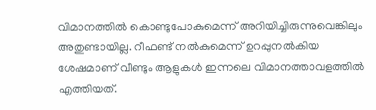വിമാനത്തിൽ കൊണ്ടുപോകുമെന്ന് അറിയിച്ചിരുന്നുവെങ്കിലും അതുണ്ടായില്ല. റീഫണ്ട് നൽകുമെന്ന് ഉറപ്പുനൽകിയ ശേഷമാണ് വീണ്ടും ആളുകൾ ഇന്നലെ വിമാനത്താവളത്തിൽ എത്തിയത്.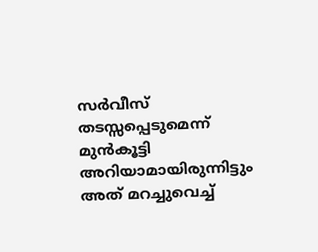സർവീസ് തടസ്സപ്പെടുമെന്ന് മുൻകൂട്ടി അറിയാമായിരുന്നിട്ടും അത് മറച്ചുവെച്ച്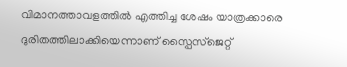വിമാനത്താവളത്തിൽ എത്തിച്ച ശേഷം യാത്രക്കാരെ ദുരിതത്തിലാക്കിയെന്നാണ് സ്പൈസ്ജെറ്റ്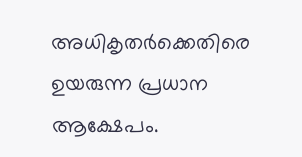അധികൃതർക്കെതിരെ ഉയരുന്ന പ്രധാന ആക്ഷേപം.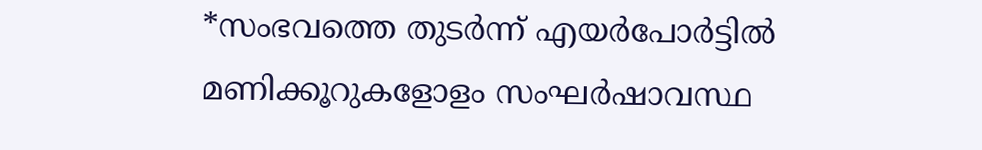*സംഭവത്തെ തുടർന്ന് എയർപോർട്ടിൽ മണിക്കൂറുകളോളം സംഘർഷാവസ്ഥ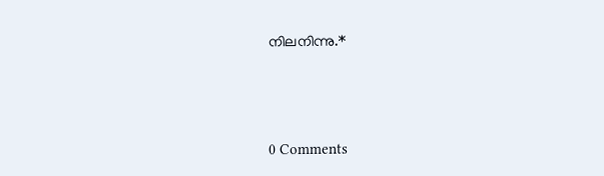നിലനിന്നു.*



0 Comments